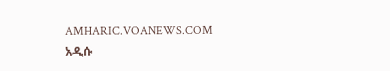AMHARIC.VOANEWS.COM
አዲሱ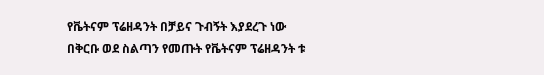የቬትናም ፕሬዘዳንት በቻይና ጉብኝት እያደረጉ ነው
በቅርቡ ወደ ስልጣን የመጡት የቬትናም ፕሬዘዳንት ቱ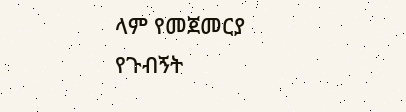ላም የመጀመርያ የጉብኝት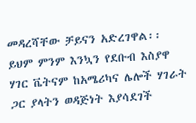መዳረሻቸው ቻይናን አድረገዋል፡፡ ይህም ምንም እንኳን የደቡብ እስያዋ ሃገር ቬትናም ከአሜሪካና ሌሎች ሃገራት ጋር ያላትን ወዳጅነት እያሳደገች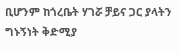ቢሆንም ከጎረቤት ሃገሯ ቻይና ጋር ያላትን ግኑኝነት ቅድሚያ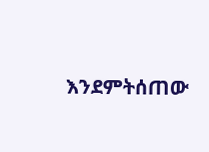እንደምትሰጠው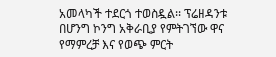አመላካች ተደርጎ ተወስዷል፡፡ ፕሬዘዳንቱ በሆንግ ኮንግ አቅራቢያ የምትገኘው ዋና የማምረቻ እና የወጭ ምርት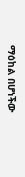ማዕከል በሆነችው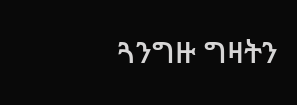ጓንግዙ ግዛትን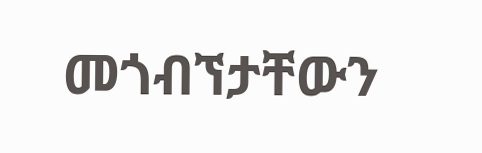መጎብኘታቸውን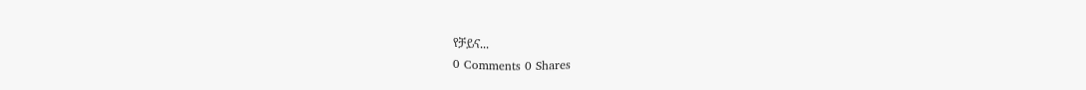የቻይና...
0 Comments 0 Shares